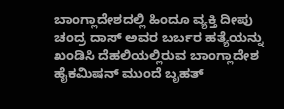ಬಾಂಗ್ಲಾದೇಶದಲ್ಲಿ ಹಿಂದೂ ವ್ಯಕ್ತಿ ದೀಪು ಚಂದ್ರ ದಾಸ್ ಅವರ ಬರ್ಬರ ಹತ್ಯೆಯನ್ನು ಖಂಡಿಸಿ ದೆಹಲಿಯಲ್ಲಿರುವ ಬಾಂಗ್ಲಾದೇಶ ಹೈಕಮಿಷನ್ ಮುಂದೆ ಬೃಹತ್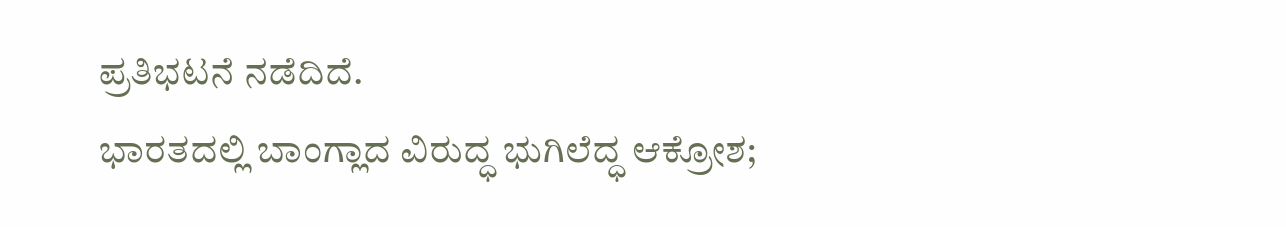ಪ್ರತಿಭಟನೆ ನಡೆದಿದೆ.
ಭಾರತದಲ್ಲಿ ಬಾಂಗ್ಲಾದ ವಿರುದ್ಧ ಭುಗಿಲೆದ್ಧ ಆಕ್ರೋಶ;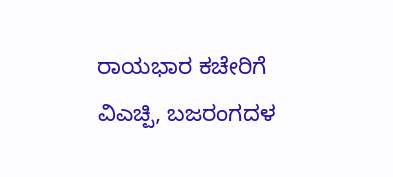ರಾಯಭಾರ ಕಚೇರಿಗೆ ವಿಎಚ್ಪಿ, ಬಜರಂಗದಳ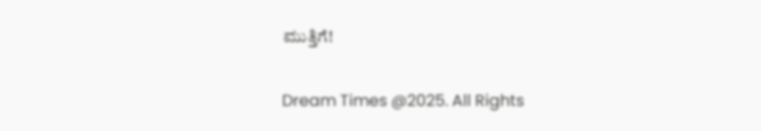ಮುತ್ತಿಗೆ!


Dream Times @2025. All Rights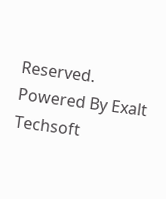Reserved. Powered By Exalt Techsoft